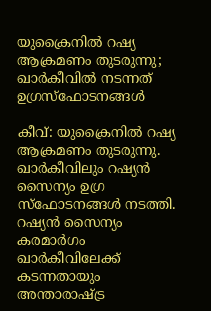യുക്രൈനിൽ റഷ്യ ആക്രമണം തുടരുന്നു; ഖാർകീവിൽ നടന്നത് ഉഗ്രസ്ഫോടനങ്ങൾ

കീവ്: യുക്രൈനിൽ റഷ്യ ആക്രമണം തുടരുന്നു. ഖാർകീവിലും റഷ്യൻ സൈന്യം ഉഗ്ര സ്‌ഫോടനങ്ങൾ നടത്തി. റഷ്യൻ സൈന്യം കരമാർഗം ഖാർകീവിലേക്ക് കടന്നതായും അന്താരാഷ്ട്ര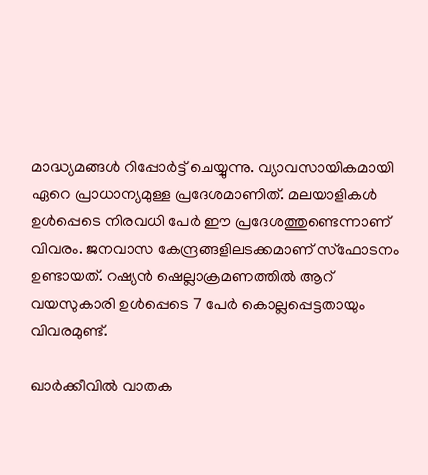മാദ്ധ്യമങ്ങൾ റിപ്പോർട്ട് ചെയ്യുന്നു. വ്യാവസായികമായി ഏറെ പ്രാധാന്യമുള്ള പ്രദേശമാണിത്. മലയാളികൾ ഉൾപ്പെടെ നിരവധി പേർ ഈ പ്രദേശത്തുണ്ടെന്നാണ് വിവരം. ജനവാസ കേന്ദ്രങ്ങളിലടക്കമാണ് സ്‌ഫോടനം ഉണ്ടായത്. റഷ്യൻ ഷെല്ലാക്രമണത്തിൽ ആറ് വയസുകാരി ഉൾപ്പെടെ 7 പേർ കൊല്ലപ്പെട്ടതായും വിവരമുണ്ട്.

ഖാർക്കീവിൽ വാതക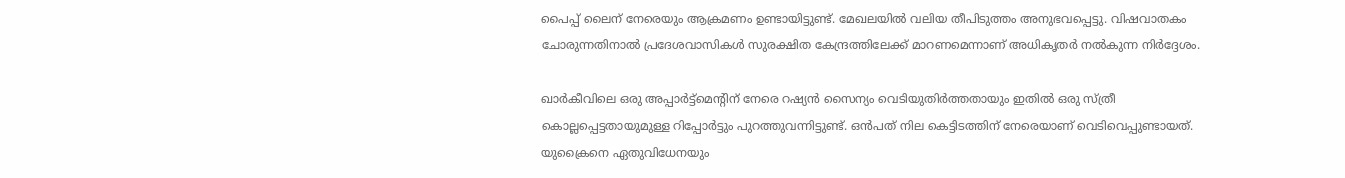പൈപ്പ് ലൈന് നേരെയും ആക്രമണം ഉണ്ടായിട്ടുണ്ട്. മേഖലയിൽ വലിയ തീപിടുത്തം അനുഭവപ്പെട്ടു. വിഷവാതകം ചോരുന്നതിനാൽ പ്രദേശവാസികൾ സുരക്ഷിത കേന്ദ്രത്തിലേക്ക് മാറണമെന്നാണ് അധികൃതർ നൽകുന്ന നിർദ്ദേശം.

ഖാർകീവിലെ ഒരു അപ്പാർട്ട്‌മെന്റിന് നേരെ റഷ്യൻ സൈന്യം വെടിയുതിർത്തതായും ഇതിൽ ഒരു സ്ത്രീ കൊല്ലപ്പെട്ടതായുമുള്ള റിപ്പോർട്ടും പുറത്തുവന്നിട്ടുണ്ട്. ഒൻപത് നില കെട്ടിടത്തിന് നേരെയാണ് വെടിവെപ്പുണ്ടായത്. യുക്രൈനെ ഏതുവിധേനയും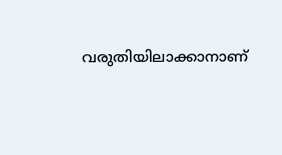വരുതിയിലാക്കാനാണ്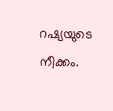റഷ്യയുടെ നീക്കം.